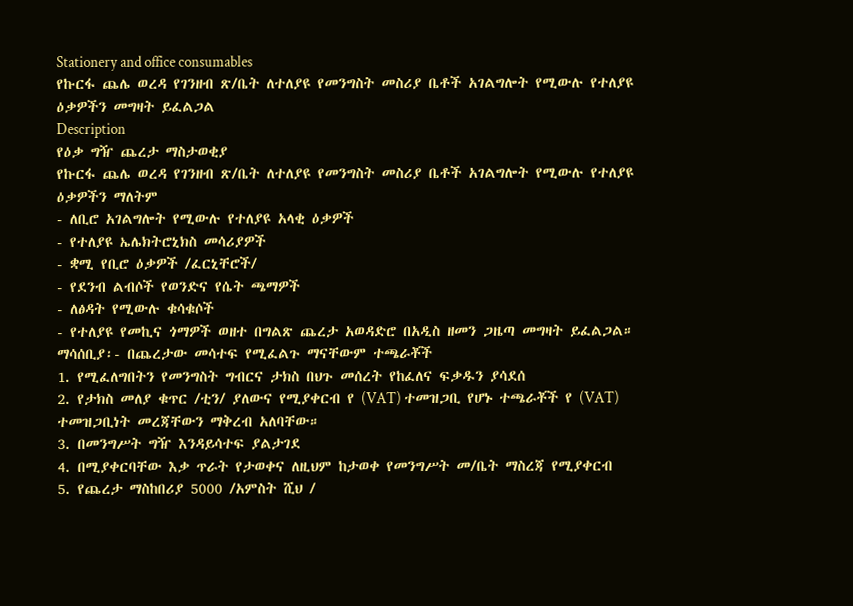Stationery and office consumables
የኩርፋ ጨሌ ወረዳ የገንዘብ ጽ/ቤት ለተለያዩ የመንግስት መስሪያ ቤቶች አገልግሎት የሚውሉ የተለያዩ ዕቃዎችን መግዛት ይፈልጋል
Description
የዕቃ ግዥ ጨረታ ማስታወቂያ
የኩርፋ ጨሌ ወረዳ የገንዘብ ጽ/ቤት ለተለያዩ የመንግስት መስሪያ ቤቶች አገልግሎት የሚውሉ የተለያዩ ዕቃዎችን ማለትም
- ለቢሮ አገልግሎት የሚውሉ የተለያዩ አላቂ ዕቃዎች
- የተለያዩ ኤሌክትሮኒክስ መሳሪያዎች
- ቋሚ የቢሮ ዕቃዎች /ፈርኒቸሮች/
- የደንብ ልብሶች የወንድና የሴት ጫማዎች
- ለፅዳት የሚውሉ ቁሳቁሶች
- የተለያዩ የመኪና ጎማዎች ወዘተ በግልጽ ጨረታ አወዳድሮ በአዲስ ዘመን ጋዜጣ መግዛት ይፈልጋል።
ማሳሰቢያ፡- በጨረታው መሳተፍ የሚፈልጉ ማናቸውም ተጫራቾች
1. የሚፈለግበትን የመንግስት ግብርና ታክስ በህጉ መሰረት የከፈለና ፍቃዱን ያሳደሰ
2. የታክስ መለያ ቁጥር /ቲን/ ያለውና የሚያቀርብ የ (VAT) ተመዝጋቢ የሆኑ ተጫራቾች የ (VAT) ተመዝጋቢነት መረጃቸውን ማቅረብ አለባቸው።
3. በመንግሥት ግዥ እንዳይሳተፍ ያልታገደ
4. በሚያቀርባቸው እቃ ጥራት የታወቀና ለዚህም ከታወቀ የመንግሥት መ/ቤት ማስረጃ የሚያቀርብ
5. የጨረታ ማስከበሪያ 5000 /አምስት ሺህ /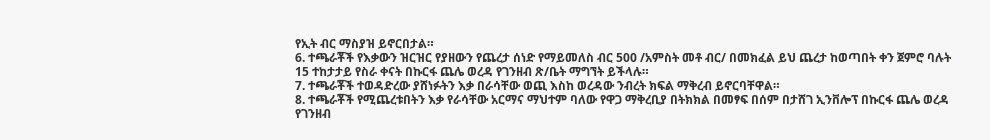የኢት ብር ማስያዝ ይኖርበታል።
6. ተጫራቾች የእቃውን ዝርዝር የያዘውን የጨረታ ሰነድ የማይመለስ ብር 500 /አምስት መቶ ብር/ በመክፈል ይህ ጨረታ ከወጣበት ቀን ጀምሮ ባሉት 15 ተከታታይ የስራ ቀናት በኩርፋ ጨሌ ወረዳ የገንዘብ ጽ/ቤት ማግኘት ይችላሉ።
7. ተጫራቾች ተወዳድረው ያሸነፉትን እቃ በራሳቸው ወጪ እስከ ወረዳው ንብረት ክፍል ማቅረብ ይኖርባቸዋል።
8. ተጫራቾች የሚጨረቱበትን እቃ የራሳቸው አርማና ማህተም ባለው የዋጋ ማቅረቢያ በትክክል በመፃፍ በሰም በታሸገ ኢንቨሎፕ በኩርፋ ጨሌ ወረዳ የገንዘብ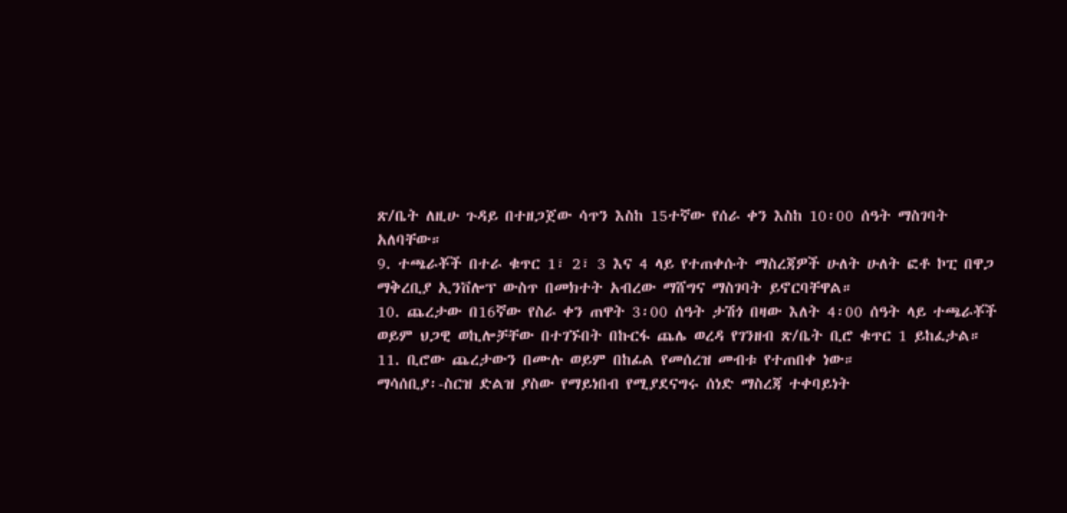ጽ/ቤት ለዚሁ ጉዳይ በተዘጋጀው ሳጥን እስከ 15ተኛው የሰራ ቀን እስከ 10፡00 ሰዓት ማስገባት አለባቸው።
9. ተጫራቾች በተራ ቁጥር 1፣ 2፣ 3 እና 4 ላይ የተጠቀሱት ማስረጃዎች ሁለት ሁለት ፎቶ ኮፒ በዋጋ ማቅረቢያ ኢንቨሎፕ ውስጥ በመክተት አብረው ማሸግና ማስገባት ይኖርባቸዋል።
10. ጨረታው በ16ኛው የስራ ቀን ጠዋት 3፡00 ሰዓት ታሽጎ በዛው እለት 4፡00 ሰዓት ላይ ተጫራቾች ወይም ህጋዊ ወኪሎቻቸው በተገኙበት በኩርፋ ጨሌ ወረዳ የገንዘብ ጽ/ቤት ቢሮ ቁጥር 1 ይከፈታል።
11. ቢሮው ጨረታውን በሙሉ ወይም በከፊል የመሰረዝ መብቱ የተጠበቀ ነው።
ማሳሰቢያ፡-ስርዝ ድልዝ ያስው የማይነበብ የሚያደናግሩ ሰነድ ማስረጃ ተቀባይነት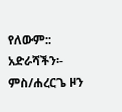የለውም::
አድራሻችን፡- ምስ/ሐረርጌ ዞን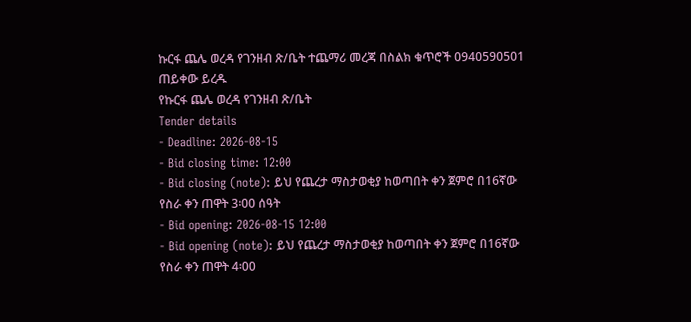ኩርፋ ጨሌ ወረዳ የገንዘብ ጽ/ቤት ተጨማሪ መረጃ በስልክ ቁጥሮች 0940590501 ጠይቀው ይረዱ
የኩርፋ ጨሌ ወረዳ የገንዘብ ጽ/ቤት
Tender details
- Deadline: 2026-08-15
- Bid closing time: 12:00
- Bid closing (note): ይህ የጨረታ ማስታወቂያ ከወጣበት ቀን ጀምሮ በ16ኛው የስራ ቀን ጠዋት 3፡00 ሰዓት
- Bid opening: 2026-08-15 12:00
- Bid opening (note): ይህ የጨረታ ማስታወቂያ ከወጣበት ቀን ጀምሮ በ16ኛው የስራ ቀን ጠዋት 4፡00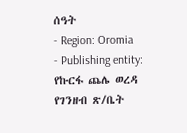ሰዓት
- Region: Oromia
- Publishing entity: የኩርፋ ጨሌ ወረዳ የገንዘብ ጽ/ቤት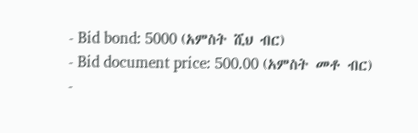- Bid bond: 5000 (አምስት ሺህ ብር)
- Bid document price: 500.00 (አምስት መቶ ብር)
-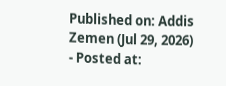Published on: Addis Zemen (Jul 29, 2026)
- Posted at: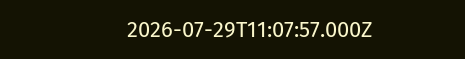2026-07-29T11:07:57.000Z